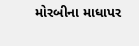મોરબીના માધાપર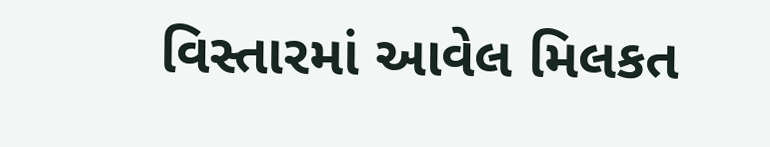વિસ્તારમાં આવેલ મિલકત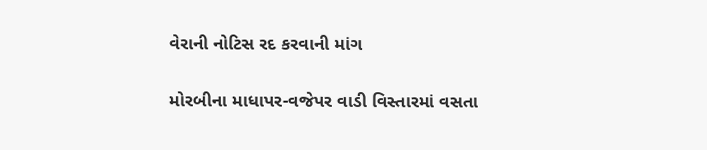વેરાની નોટિસ રદ કરવાની માંગ

મોરબીના માધાપર-વજેપર વાડી વિસ્તારમાં વસતા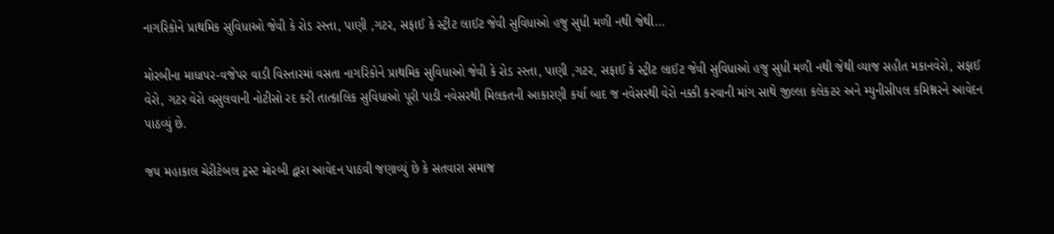નાગરિકોને પ્રાથમિક સુવિધાઓ જેવી કે રોડ રસ્તા, પાણી ,ગટર, સફાઈ કે સ્ટ્રીટ લાઈટ જેવી સુવિધાઓ હજુ સુધી મળી નથી જેથી…

મોરબીના માધાપર-વજેપર વાડી વિસ્તારમાં વસતા નાગરિકોને પ્રાથમિક સુવિધાઓ જેવી કે રોડ રસ્તા, પાણી ,ગટર, સફાઈ કે સ્ટ્રીટ લાઈટ જેવી સુવિધાઓ હજુ સુધી મળી નથી જેથી વ્યાજ સહીત મકાનવેરો, સફાઈ વેરો, ગટર વેરો વસુલવાની નોટીસો રદ કરી તાત્કાલિક સુવિધાઓ પૂરી પાડી નવેસરથી મિલકતની આકારણી કર્યા બાદ જ નવેસરથી વેરો નક્કી કરવાની માંગ સાથે જીલ્લા કલેકટર અને મ્યુનીસીપલ કમિશ્નરને આવેદન પાઠવ્યું છે.

જય મહાકાલ ચેરીટેબલ ટ્રસ્ટ મોરબી દ્વારા આવેદન પાઠવી જણાવ્યું છે કે સતવારા સમાજ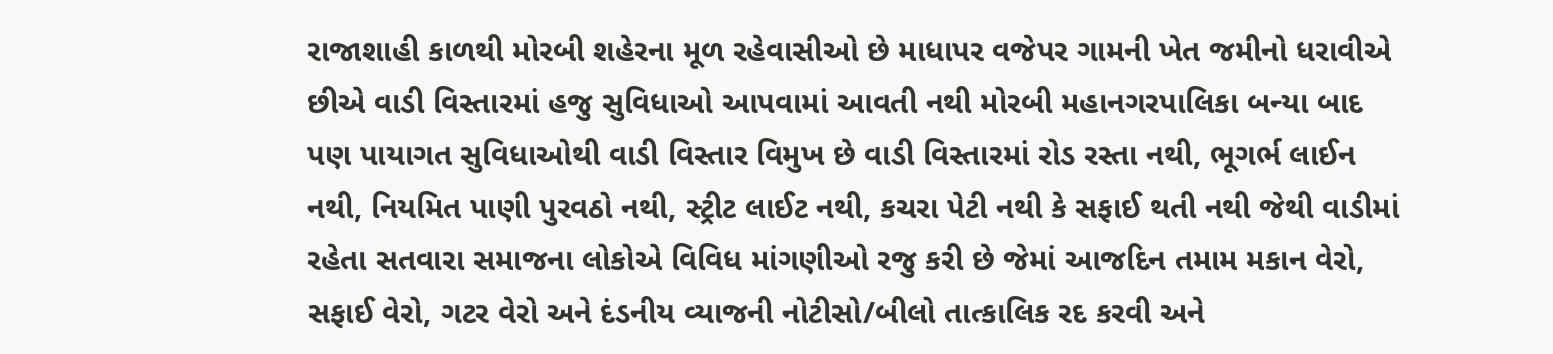રાજાશાહી કાળથી મોરબી શહેરના મૂળ રહેવાસીઓ છે માધાપર વજેપર ગામની ખેત જમીનો ધરાવીએ છીએ વાડી વિસ્તારમાં હજુ સુવિધાઓ આપવામાં આવતી નથી મોરબી મહાનગરપાલિકા બન્યા બાદ પણ પાયાગત સુવિધાઓથી વાડી વિસ્તાર વિમુખ છે વાડી વિસ્તારમાં રોડ રસ્તા નથી, ભૂગર્ભ લાઈન નથી, નિયમિત પાણી પુરવઠો નથી, સ્ટ્રીટ લાઈટ નથી, કચરા પેટી નથી કે સફાઈ થતી નથી જેથી વાડીમાં રહેતા સતવારા સમાજના લોકોએ વિવિધ માંગણીઓ રજુ કરી છે જેમાં આજદિન તમામ મકાન વેરો, સફાઈ વેરો, ગટર વેરો અને દંડનીય વ્યાજની નોટીસો/બીલો તાત્કાલિક રદ કરવી અને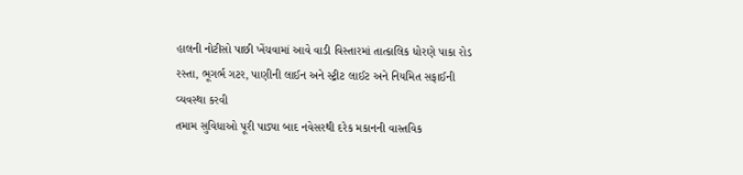હાલની નોટીસો પાછી ખેંચવામાં આવે વાડી વિસ્તારમાં તાત્કાલિક ધોરણે પાકા રોડ રસ્તા, ભૂગર્ભ ગટર, પાણીની લાઈન અને સ્ટ્રીટ લાઈટ અને નિયમિત સફાઈની વ્યવસ્થા કરવી
તમામ સુવિધાઓ પૂરી પાડ્યા બાદ નવેસરથી દરેક મકાનની વાસ્તવિક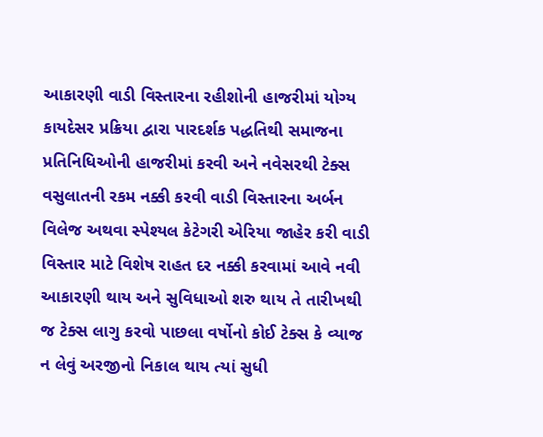આકારણી વાડી વિસ્તારના રહીશોની હાજરીમાં યોગ્ય કાયદેસર પ્રક્રિયા દ્વારા પારદર્શક પદ્ધતિથી સમાજના પ્રતિનિધિઓની હાજરીમાં કરવી અને નવેસરથી ટેક્સ વસુલાતની રકમ નક્કી કરવી વાડી વિસ્તારના અર્બન વિલેજ અથવા સ્પેશ્યલ કેટેગરી એરિયા જાહેર કરી વાડી વિસ્તાર માટે વિશેષ રાહત દર નક્કી કરવામાં આવે નવી આકારણી થાય અને સુવિધાઓ શરુ થાય તે તારીખથી જ ટેક્સ લાગુ કરવો પાછલા વર્ષોનો કોઈ ટેક્સ કે વ્યાજ ન લેવું અરજીનો નિકાલ થાય ત્યાં સુધી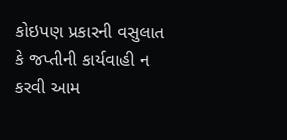કોઇપણ પ્રકારની વસુલાત કે જપ્તીની કાર્યવાહી ન કરવી આમ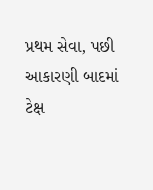પ્રથમ સેવા, પછી આકારણી બાદમાં ટેક્ષ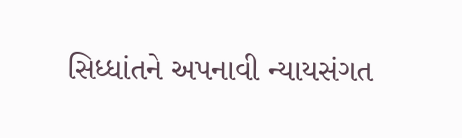સિધ્ધાંતને અપનાવી ન્યાયસંગત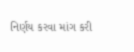નિર્ણય કરવા માંગ કરી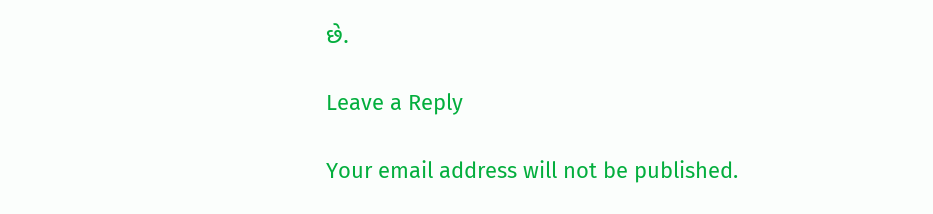છે.

Leave a Reply

Your email address will not be published.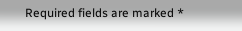Required fields are marked *